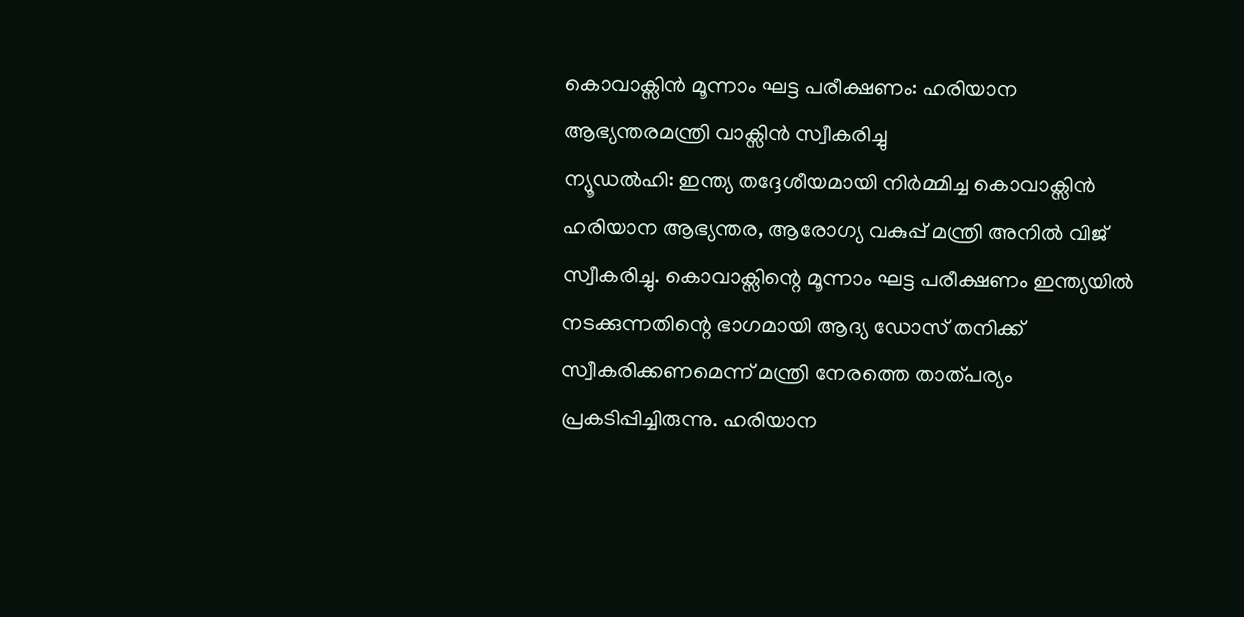കൊവാക്സിൻ മൂന്നാം ഘട്ട പരീക്ഷണം: ഹരിയാന ആഭ്യന്തരമന്ത്രി വാക്സിൻ സ്വീകരിച്ചു
ന്യൂഡൽഹി: ഇന്ത്യ തദ്ദേശീയമായി നിർമ്മിച്ച കൊവാക്സിൻ ഹരിയാന ആഭ്യന്തര, ആരോഗ്യ വകുപ്പ് മന്ത്രി അനിൽ വിജ് സ്വീകരിച്ചു. കൊവാക്സിന്റെ മൂന്നാം ഘട്ട പരീക്ഷണം ഇന്ത്യയിൽ നടക്കുന്നതിന്റെ ഭാഗമായി ആദ്യ ഡോസ് തനിക്ക് സ്വീകരിക്കണമെന്ന് മന്ത്രി നേരത്തെ താത്പര്യം പ്രകടിപ്പിച്ചിരുന്നു. ഹരിയാന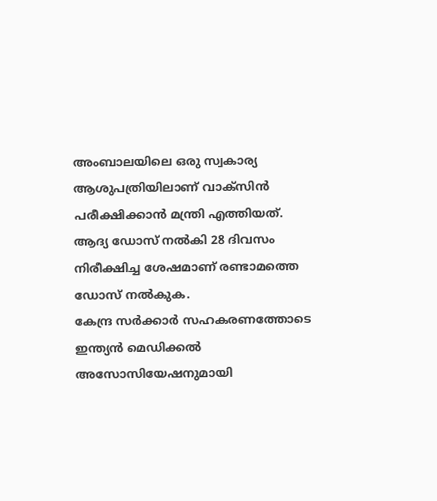അംബാലയിലെ ഒരു സ്വകാര്യ ആശുപത്രിയിലാണ് വാക്സിൻ പരീക്ഷിക്കാൻ മന്ത്രി എത്തിയത്. ആദ്യ ഡോസ് നൽകി 28 ദിവസം നിരീക്ഷിച്ച ശേഷമാണ് രണ്ടാമത്തെ ഡോസ് നൽകുക.
കേന്ദ്ര സർക്കാർ സഹകരണത്തോടെ ഇന്ത്യൻ മെഡിക്കൽ അസോസിയേഷനുമായി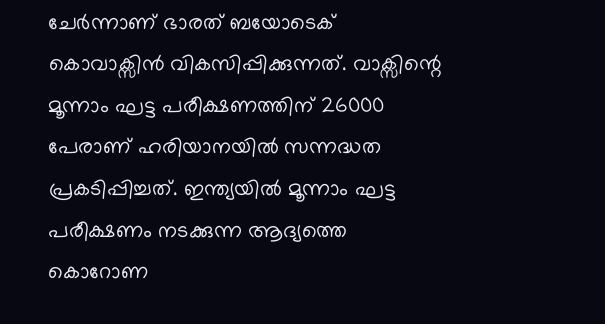ചേർന്നാണ് ഭാരത് ബയോടെക് കൊവാക്സിൻ വികസിപ്പിക്കുന്നത്. വാക്സിന്റെ മൂന്നാം ഘട്ട പരീക്ഷണത്തിന് 26000 പേരാണ് ഹരിയാനയിൽ സന്നദ്ധത പ്രകടിപ്പിച്ചത്. ഇന്ത്യയിൽ മൂന്നാം ഘട്ട പരീക്ഷണം നടക്കുന്ന ആദ്യത്തെ കൊറോണ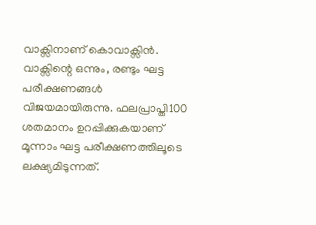വാക്സിനാണ് കൊവാക്സിൻ.
വാക്സിന്റെ ഒന്നും, രണ്ടും ഘട്ട പരീക്ഷണങ്ങൾ വിജയമായിരുന്നു. ഫലപ്രാപ്തി100 ശതമാനം ഉറപ്പിക്കുകയാണ് മൂന്നാം ഘട്ട പരീക്ഷണത്തിലൂടെ ലക്ഷ്യമിടുന്നത്.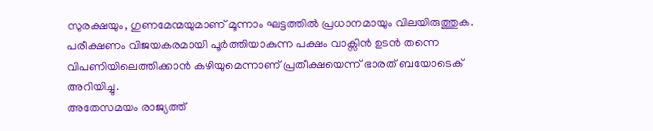സുരക്ഷയും, ഗുണമേന്മയുമാണ് മൂന്നാം ഘട്ടത്തിൽ പ്രധാനമായും വിലയിരുത്തുക. പരീക്ഷണം വിജയകരമായി പൂർത്തിയാകുന്ന പക്ഷം വാക്സിൻ ഉടൻ തന്നെ വിപണിയിലെത്തിക്കാൻ കഴിയുമെന്നാണ് പ്രതീക്ഷയെന്ന് ഭാരത് ബയോടെക് അറിയിച്ചു.
അതേസമയം രാജ്യത്ത്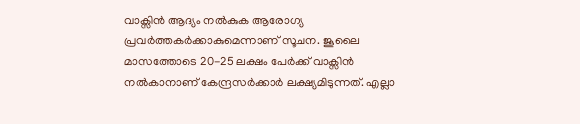വാക്സിൻ ആദ്യം നൽകുക ആരോഗ്യ പ്രവർത്തകർക്കാകുമെന്നാണ് സൂചന. ജൂലൈ മാസത്തോടെ 20-25 ലക്ഷം പേർക്ക് വാക്സിൻ നൽകാനാണ് കേന്ദ്രസർക്കാർ ലക്ഷ്യമിടുന്നത്. എല്ലാ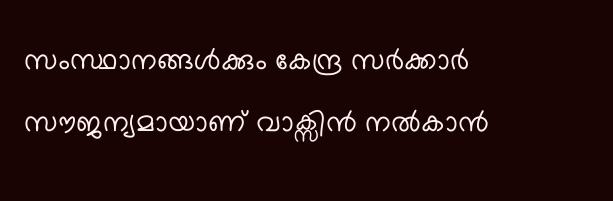സംസ്ഥാനങ്ങൾക്കും കേന്ദ്ര സർക്കാർ സൗജന്യമായാണ് വാക്സിൻ നൽകാൻ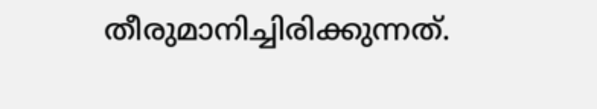തീരുമാനിച്ചിരിക്കുന്നത്.